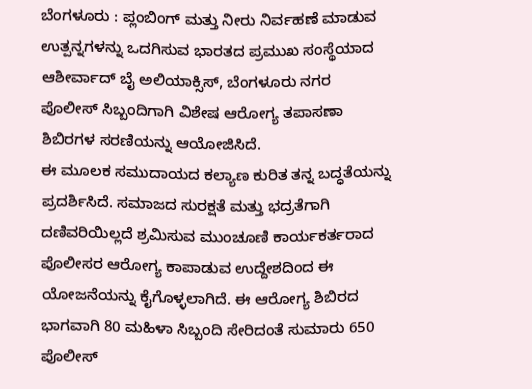ಬೆಂಗಳೂರು : ಪ್ಲಂಬಿಂಗ್ ಮತ್ತು ನೀರು ನಿರ್ವಹಣೆ ಮಾಡುವ ಉತ್ಪನ್ನಗಳನ್ನು ಒದಗಿಸುವ ಭಾರತದ ಪ್ರಮುಖ ಸಂಸ್ಥೆಯಾದ ಆಶೀರ್ವಾದ್ ಬೈ ಅಲಿಯಾಕ್ಸಿಸ್, ಬೆಂಗಳೂರು ನಗರ ಪೊಲೀಸ್ ಸಿಬ್ಬಂದಿಗಾಗಿ ವಿಶೇಷ ಆರೋಗ್ಯ ತಪಾಸಣಾ ಶಿಬಿರಗಳ ಸರಣಿಯನ್ನು ಆಯೋಜಿಸಿದೆ.
ಈ ಮೂಲಕ ಸಮುದಾಯದ ಕಲ್ಯಾಣ ಕುರಿತ ತನ್ನ ಬದ್ಧತೆಯನ್ನು ಪ್ರದರ್ಶಿಸಿದೆ. ಸಮಾಜದ ಸುರಕ್ಷತೆ ಮತ್ತು ಭದ್ರತೆಗಾಗಿ ದಣಿವರಿಯಿಲ್ಲದೆ ಶ್ರಮಿಸುವ ಮುಂಚೂಣಿ ಕಾರ್ಯಕರ್ತರಾದ ಪೊಲೀಸರ ಆರೋಗ್ಯ ಕಾಪಾಡುವ ಉದ್ದೇಶದಿಂದ ಈ ಯೋಜನೆಯನ್ನು ಕೈಗೊಳ್ಳಲಾಗಿದೆ. ಈ ಆರೋಗ್ಯ ಶಿಬಿರದ ಭಾಗವಾಗಿ 80 ಮಹಿಳಾ ಸಿಬ್ಬಂದಿ ಸೇರಿದಂತೆ ಸುಮಾರು 650 ಪೊಲೀಸ್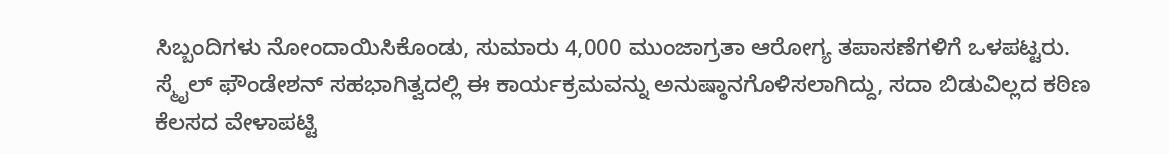ಸಿಬ್ಬಂದಿಗಳು ನೋಂದಾಯಿಸಿಕೊಂಡು, ಸುಮಾರು 4,000 ಮುಂಜಾಗ್ರತಾ ಆರೋಗ್ಯ ತಪಾಸಣೆಗಳಿಗೆ ಒಳಪಟ್ಟರು.
ಸ್ಮೈಲ್ ಫೌಂಡೇಶನ್ ಸಹಭಾಗಿತ್ವದಲ್ಲಿ ಈ ಕಾರ್ಯಕ್ರಮವನ್ನು ಅನುಷ್ಠಾನಗೊಳಿಸಲಾಗಿದ್ದು, ಸದಾ ಬಿಡುವಿಲ್ಲದ ಕಠಿಣ ಕೆಲಸದ ವೇಳಾಪಟ್ಟಿ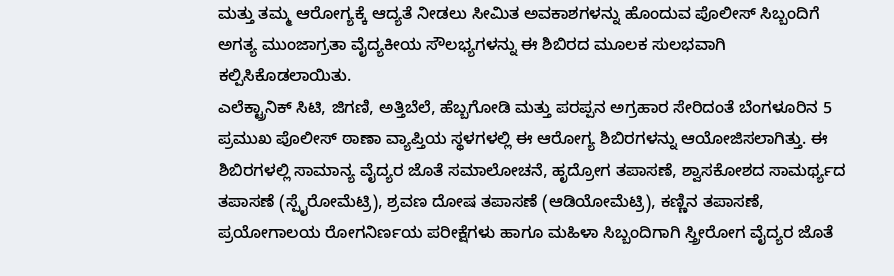ಮತ್ತು ತಮ್ಮ ಆರೋಗ್ಯಕ್ಕೆ ಆದ್ಯತೆ ನೀಡಲು ಸೀಮಿತ ಅವಕಾಶಗಳನ್ನು ಹೊಂದುವ ಪೊಲೀಸ್ ಸಿಬ್ಬಂದಿಗೆ ಅಗತ್ಯ ಮುಂಜಾಗ್ರತಾ ವೈದ್ಯಕೀಯ ಸೌಲಭ್ಯಗಳನ್ನು ಈ ಶಿಬಿರದ ಮೂಲಕ ಸುಲಭವಾಗಿ ಕಲ್ಪಿಸಿಕೊಡಲಾಯಿತು.
ಎಲೆಕ್ಟ್ರಾನಿಕ್ ಸಿಟಿ, ಜಿಗಣಿ, ಅತ್ತಿಬೆಲೆ, ಹೆಬ್ಬಗೋಡಿ ಮತ್ತು ಪರಪ್ಪನ ಅಗ್ರಹಾರ ಸೇರಿದಂತೆ ಬೆಂಗಳೂರಿನ 5 ಪ್ರಮುಖ ಪೊಲೀಸ್ ಠಾಣಾ ವ್ಯಾಪ್ತಿಯ ಸ್ಥಳಗಳಲ್ಲಿ ಈ ಆರೋಗ್ಯ ಶಿಬಿರಗಳನ್ನು ಆಯೋಜಿಸಲಾಗಿತ್ತು. ಈ ಶಿಬಿರಗಳಲ್ಲಿ ಸಾಮಾನ್ಯ ವೈದ್ಯರ ಜೊತೆ ಸಮಾಲೋಚನೆ, ಹೃದ್ರೋಗ ತಪಾಸಣೆ, ಶ್ವಾಸಕೋಶದ ಸಾಮರ್ಥ್ಯದ ತಪಾಸಣೆ (ಸ್ಪೈರೋಮೆಟ್ರಿ), ಶ್ರವಣ ದೋಷ ತಪಾಸಣೆ (ಆಡಿಯೋಮೆಟ್ರಿ), ಕಣ್ಣಿನ ತಪಾಸಣೆ, ಪ್ರಯೋಗಾಲಯ ರೋಗನಿರ್ಣಯ ಪರೀಕ್ಷೆಗಳು ಹಾಗೂ ಮಹಿಳಾ ಸಿಬ್ಬಂದಿಗಾಗಿ ಸ್ತ್ರೀರೋಗ ವೈದ್ಯರ ಜೊತೆ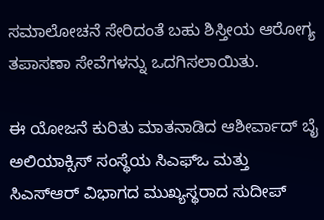ಸಮಾಲೋಚನೆ ಸೇರಿದಂತೆ ಬಹು ಶಿಸ್ತೀಯ ಆರೋಗ್ಯ ತಪಾಸಣಾ ಸೇವೆಗಳನ್ನು ಒದಗಿಸಲಾಯಿತು.

ಈ ಯೋಜನೆ ಕುರಿತು ಮಾತನಾಡಿದ ಆಶೀರ್ವಾದ್ ಬೈ ಅಲಿಯಾಕ್ಸಿಸ್ ಸಂಸ್ಥೆಯ ಸಿಎಫ್ಒ ಮತ್ತು ಸಿಎಸ್ಆರ್ ವಿಭಾಗದ ಮುಖ್ಯಸ್ಥರಾದ ಸುದೀಪ್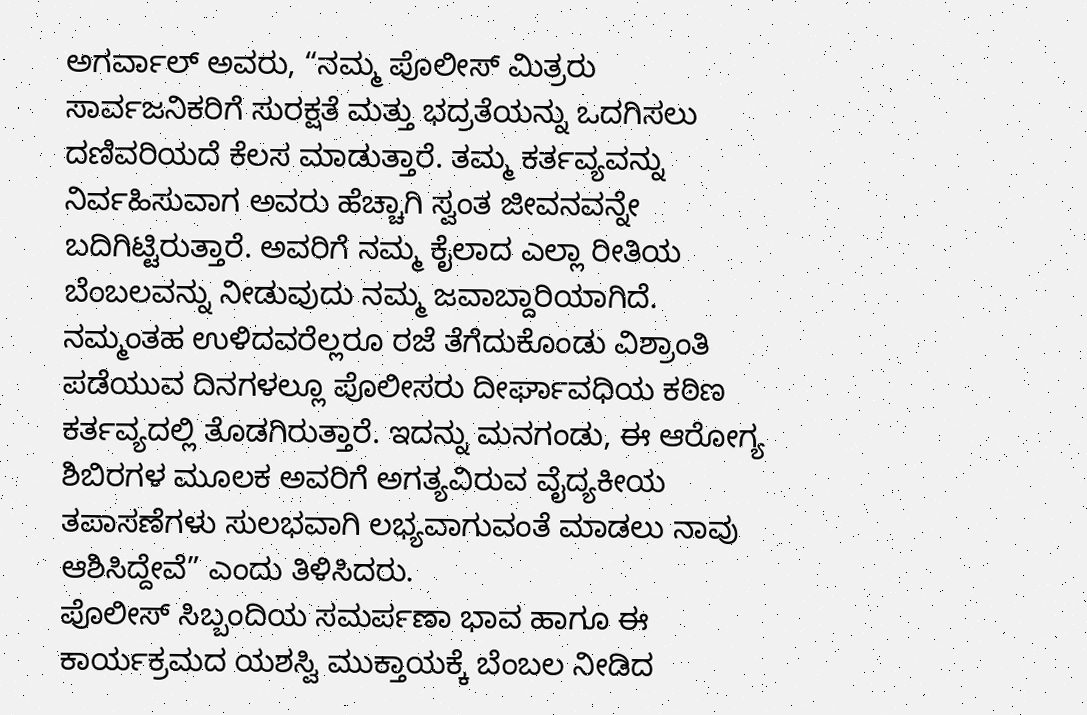ಅಗರ್ವಾಲ್ ಅವರು, “ನಮ್ಮ ಪೊಲೀಸ್ ಮಿತ್ರರು ಸಾರ್ವಜನಿಕರಿಗೆ ಸುರಕ್ಷತೆ ಮತ್ತು ಭದ್ರತೆಯನ್ನು ಒದಗಿಸಲು ದಣಿವರಿಯದೆ ಕೆಲಸ ಮಾಡುತ್ತಾರೆ. ತಮ್ಮ ಕರ್ತವ್ಯವನ್ನು ನಿರ್ವಹಿಸುವಾಗ ಅವರು ಹೆಚ್ಚಾಗಿ ಸ್ವಂತ ಜೀವನವನ್ನೇ ಬದಿಗಿಟ್ಟಿರುತ್ತಾರೆ. ಅವರಿಗೆ ನಮ್ಮ ಕೈಲಾದ ಎಲ್ಲಾ ರೀತಿಯ ಬೆಂಬಲವನ್ನು ನೀಡುವುದು ನಮ್ಮ ಜವಾಬ್ದಾರಿಯಾಗಿದೆ. ನಮ್ಮಂತಹ ಉಳಿದವರೆಲ್ಲರೂ ರಜೆ ತೆಗೆದುಕೊಂಡು ವಿಶ್ರಾಂತಿ ಪಡೆಯುವ ದಿನಗಳಲ್ಲೂ ಪೊಲೀಸರು ದೀರ್ಘಾವಧಿಯ ಕಠಿಣ ಕರ್ತವ್ಯದಲ್ಲಿ ತೊಡಗಿರುತ್ತಾರೆ. ಇದನ್ನು ಮನಗಂಡು, ಈ ಆರೋಗ್ಯ ಶಿಬಿರಗಳ ಮೂಲಕ ಅವರಿಗೆ ಅಗತ್ಯವಿರುವ ವೈದ್ಯಕೀಯ ತಪಾಸಣೆಗಳು ಸುಲಭವಾಗಿ ಲಭ್ಯವಾಗುವಂತೆ ಮಾಡಲು ನಾವು ಆಶಿಸಿದ್ದೇವೆ” ಎಂದು ತಿಳಿಸಿದರು.
ಪೊಲೀಸ್ ಸಿಬ್ಬಂದಿಯ ಸಮರ್ಪಣಾ ಭಾವ ಹಾಗೂ ಈ ಕಾರ್ಯಕ್ರಮದ ಯಶಸ್ವಿ ಮುಕ್ತಾಯಕ್ಕೆ ಬೆಂಬಲ ನೀಡಿದ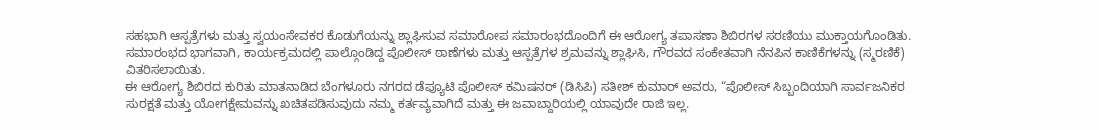ಸಹಭಾಗಿ ಆಸ್ಪತ್ರೆಗಳು ಮತ್ತು ಸ್ವಯಂಸೇವಕರ ಕೊಡುಗೆಯನ್ನು ಶ್ಲಾಘಿಸುವ ಸಮಾರೋಪ ಸಮಾರಂಭದೊಂದಿಗೆ ಈ ಆರೋಗ್ಯ ತಪಾಸಣಾ ಶಿಬಿರಗಳ ಸರಣಿಯು ಮುಕ್ತಾಯಗೊಂಡಿತು. ಸಮಾರಂಭದ ಭಾಗವಾಗಿ, ಕಾರ್ಯಕ್ರಮದಲ್ಲಿ ಪಾಲ್ಗೊಂಡಿದ್ದ ಪೊಲೀಸ್ ಠಾಣೆಗಳು ಮತ್ತು ಆಸ್ಪತ್ರೆಗಳ ಶ್ರಮವನ್ನು ಶ್ಲಾಘಿಸಿ, ಗೌರವದ ಸಂಕೇತವಾಗಿ ನೆನಪಿನ ಕಾಣಿಕೆಗಳನ್ನು (ಸ್ಮರಣಿಕೆ) ವಿತರಿಸಲಾಯಿತು.
ಈ ಆರೋಗ್ಯ ಶಿಬಿರದ ಕುರಿತು ಮಾತನಾಡಿದ ಬೆಂಗಳೂರು ನಗರದ ಡೆಪ್ಯೂಟಿ ಪೊಲೀಸ್ ಕಮಿಷನರ್ (ಡಿಸಿಪಿ) ಸತೀಶ್ ಕುಮಾರ್ ಅವರು, “ಪೊಲೀಸ್ ಸಿಬ್ಬಂದಿಯಾಗಿ ಸಾರ್ವಜನಿಕರ ಸುರಕ್ಷತೆ ಮತ್ತು ಯೋಗಕ್ಷೇಮವನ್ನು ಖಚಿತಪಡಿಸುವುದು ನಮ್ಮ ಕರ್ತವ್ಯವಾಗಿದೆ ಮತ್ತು ಈ ಜವಾಬ್ದಾರಿಯಲ್ಲಿ ಯಾವುದೇ ರಾಜಿ ಇಲ್ಲ.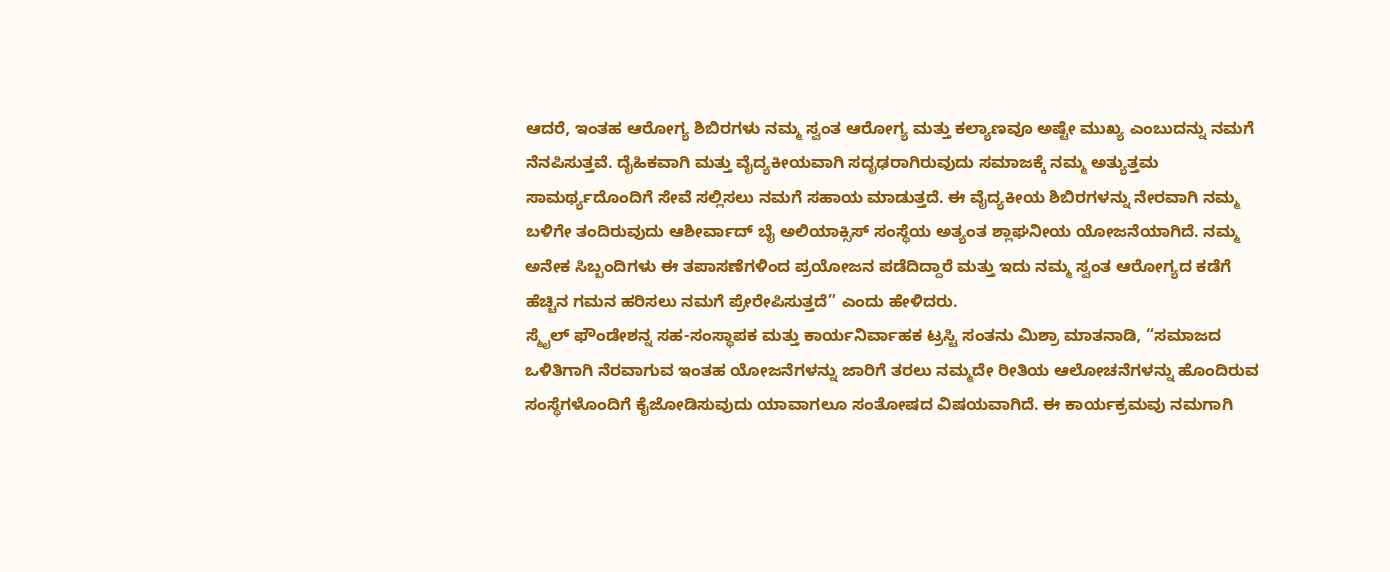ಆದರೆ, ಇಂತಹ ಆರೋಗ್ಯ ಶಿಬಿರಗಳು ನಮ್ಮ ಸ್ವಂತ ಆರೋಗ್ಯ ಮತ್ತು ಕಲ್ಯಾಣವೂ ಅಷ್ಟೇ ಮುಖ್ಯ ಎಂಬುದನ್ನು ನಮಗೆ ನೆನಪಿಸುತ್ತವೆ. ದೈಹಿಕವಾಗಿ ಮತ್ತು ವೈದ್ಯಕೀಯವಾಗಿ ಸದೃಢರಾಗಿರುವುದು ಸಮಾಜಕ್ಕೆ ನಮ್ಮ ಅತ್ಯುತ್ತಮ ಸಾಮರ್ಥ್ಯದೊಂದಿಗೆ ಸೇವೆ ಸಲ್ಲಿಸಲು ನಮಗೆ ಸಹಾಯ ಮಾಡುತ್ತದೆ. ಈ ವೈದ್ಯಕೀಯ ಶಿಬಿರಗಳನ್ನು ನೇರವಾಗಿ ನಮ್ಮ ಬಳಿಗೇ ತಂದಿರುವುದು ಆಶೀರ್ವಾದ್ ಬೈ ಅಲಿಯಾಕ್ಸಿಸ್ ಸಂಸ್ಥೆಯ ಅತ್ಯಂತ ಶ್ಲಾಘನೀಯ ಯೋಜನೆಯಾಗಿದೆ. ನಮ್ಮ ಅನೇಕ ಸಿಬ್ಬಂದಿಗಳು ಈ ತಪಾಸಣೆಗಳಿಂದ ಪ್ರಯೋಜನ ಪಡೆದಿದ್ದಾರೆ ಮತ್ತು ಇದು ನಮ್ಮ ಸ್ವಂತ ಆರೋಗ್ಯದ ಕಡೆಗೆ ಹೆಚ್ಚಿನ ಗಮನ ಹರಿಸಲು ನಮಗೆ ಪ್ರೇರೇಪಿಸುತ್ತದೆ” ಎಂದು ಹೇಳಿದರು.
ಸ್ಮೈಲ್ ಫೌಂಡೇಶನ್ನ ಸಹ-ಸಂಸ್ಥಾಪಕ ಮತ್ತು ಕಾರ್ಯನಿರ್ವಾಹಕ ಟ್ರಸ್ಟಿ ಸಂತನು ಮಿಶ್ರಾ ಮಾತನಾಡಿ, “ಸಮಾಜದ ಒಳಿತಿಗಾಗಿ ನೆರವಾಗುವ ಇಂತಹ ಯೋಜನೆಗಳನ್ನು ಜಾರಿಗೆ ತರಲು ನಮ್ಮದೇ ರೀತಿಯ ಆಲೋಚನೆಗಳನ್ನು ಹೊಂದಿರುವ ಸಂಸ್ಥೆಗಳೊಂದಿಗೆ ಕೈಜೋಡಿಸುವುದು ಯಾವಾಗಲೂ ಸಂತೋಷದ ವಿಷಯವಾಗಿದೆ. ಈ ಕಾರ್ಯಕ್ರಮವು ನಮಗಾಗಿ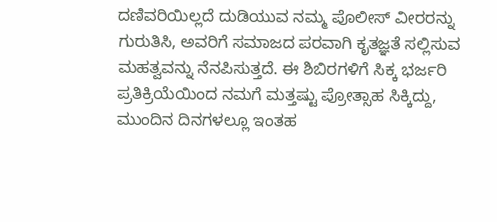ದಣಿವರಿಯಿಲ್ಲದೆ ದುಡಿಯುವ ನಮ್ಮ ಪೊಲೀಸ್ ವೀರರನ್ನು ಗುರುತಿಸಿ, ಅವರಿಗೆ ಸಮಾಜದ ಪರವಾಗಿ ಕೃತಜ್ಞತೆ ಸಲ್ಲಿಸುವ ಮಹತ್ವವನ್ನು ನೆನಪಿಸುತ್ತದೆ. ಈ ಶಿಬಿರಗಳಿಗೆ ಸಿಕ್ಕ ಭರ್ಜರಿ ಪ್ರತಿಕ್ರಿಯೆಯಿಂದ ನಮಗೆ ಮತ್ತಷ್ಟು ಪ್ರೋತ್ಸಾಹ ಸಿಕ್ಕಿದ್ದು, ಮುಂದಿನ ದಿನಗಳಲ್ಲೂ ಇಂತಹ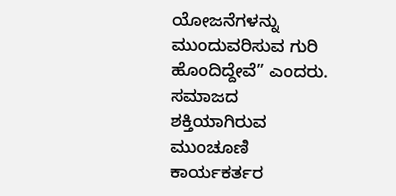ಯೋಜನೆಗಳನ್ನು ಮುಂದುವರಿಸುವ ಗುರಿ ಹೊಂದಿದ್ದೇವೆ” ಎಂದರು.
ಸಮಾಜದ ಶಕ್ತಿಯಾಗಿರುವ ಮುಂಚೂಣಿ ಕಾರ್ಯಕರ್ತರ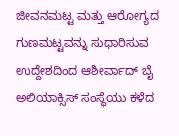ಜೀವನಮಟ್ಟ ಮತ್ತು ಆರೋಗ್ಯದ ಗುಣಮಟ್ಟವನ್ನು ಸುಧಾರಿಸುವ ಉದ್ದೇಶದಿಂದ ಆಶೀರ್ವಾದ್ ಬೈ ಅಲಿಯಾಕ್ಸಿಸ್ ಸಂಸ್ಥೆಯು ಕಳೆದ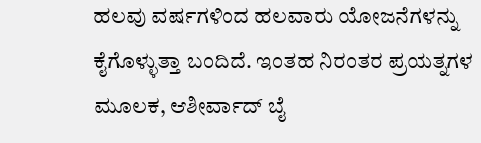ಹಲವು ವರ್ಷಗಳಿಂದ ಹಲವಾರು ಯೋಜನೆಗಳನ್ನು ಕೈಗೊಳ್ಳುತ್ತಾ ಬಂದಿದೆ. ಇಂತಹ ನಿರಂತರ ಪ್ರಯತ್ನಗಳ ಮೂಲಕ, ಆಶೀರ್ವಾದ್ ಬೈ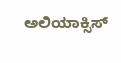ಅಲಿಯಾಕ್ಸಿಸ್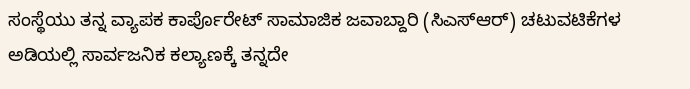ಸಂಸ್ಥೆಯು ತನ್ನ ವ್ಯಾಪಕ ಕಾರ್ಪೊರೇಟ್ ಸಾಮಾಜಿಕ ಜವಾಬ್ದಾರಿ (ಸಿಎಸ್ಆರ್) ಚಟುವಟಿಕೆಗಳ ಅಡಿಯಲ್ಲಿ ಸಾರ್ವಜನಿಕ ಕಲ್ಯಾಣಕ್ಕೆ ತನ್ನದೇ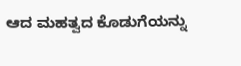ಆದ ಮಹತ್ವದ ಕೊಡುಗೆಯನ್ನು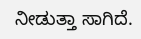ನೀಡುತ್ತಾ ಸಾಗಿದೆ.